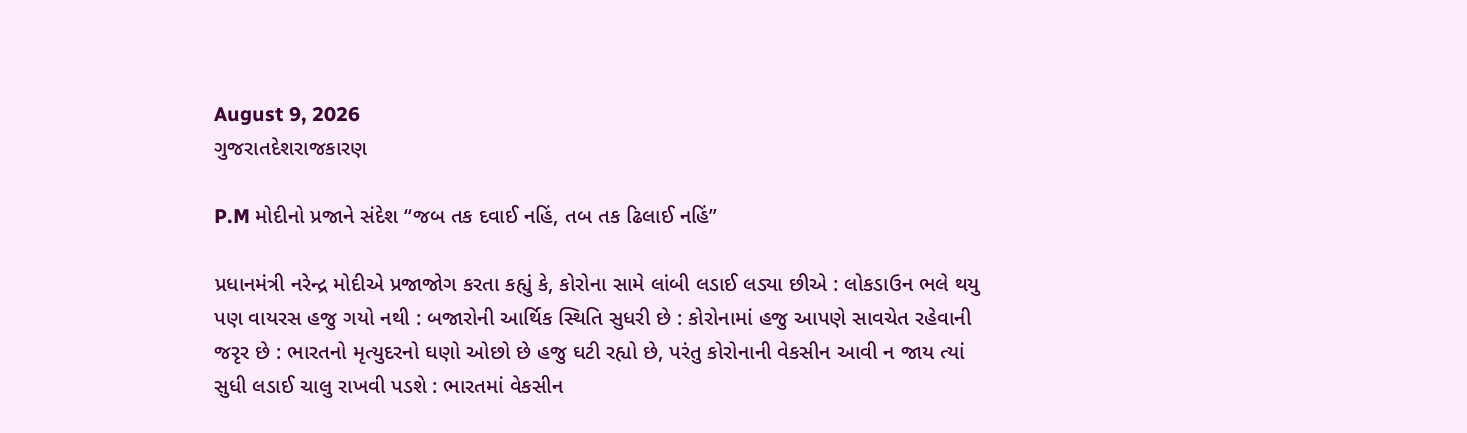August 9, 2026
ગુજરાતદેશરાજકારણ

P.M મોદીનો પ્રજાને સંદેશ “જબ તક દવાઈ નહિં, તબ તક ઢિલાઈ નહિં”

પ્રધાનમંત્રી નરેન્દ્ર મોદીએ પ્રજાજોગ કરતા કહ્યું કે, કોરોના સામે લાંબી લડાઈ લડ્યા છીએ : લોકડાઉન ભલે થયુ પણ વાયરસ હજુ ગયો નથી : બજારોની આર્થિક સ્થિતિ સુધરી છે : કોરોનામાં હજુ આપણે સાવચેત રહેવાની જરૃર છે : ભારતનો મૃત્યુદરનો ઘણો ઓછો છે હજુ ઘટી રહ્યો છે, પરંતુ કોરોનાની વેકસીન આવી ન જાય ત્યાં સુધી લડાઈ ચાલુ રાખવી પડશે : ભારતમાં વેકસીન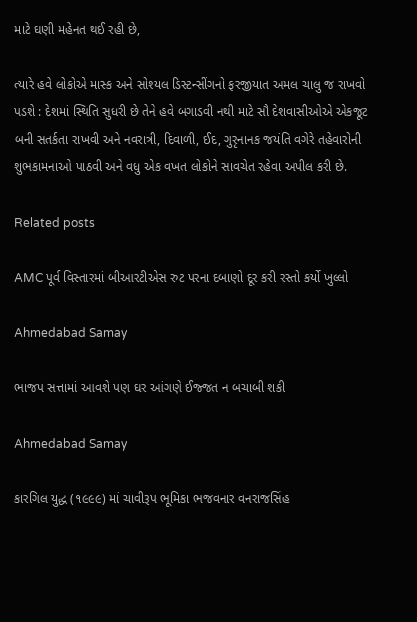માટે ઘણી મહેનત થઈ રહી છે,

ત્યારે હવે લોકોએ માસ્ક અને સોશ્યલ ડિસ્ટન્સીંગનો ફરજીયાત અમલ ચાલુ જ રાખવો પડશે : દેશમાં સ્થિતિ સુધરી છે તેને હવે બગાડવી નથી માટે સૌ દેશવાસીઓએ એકજૂટ બની સતર્કતા રાખવી અને નવરાત્રી, દિવાળી, ઈદ, ગુરૃનાનક જયંતિ વગેરે તહેવારોની શુભકામનાઓ પાઠવી અને વધુ એક વખત લોકોને સાવચેત રહેવા અપીલ કરી છે.

Related posts

AMC પૂર્વ વિસ્તારમાં બીઆરટીએસ રુટ પરના દબાણો દૂર કરી રસ્તો કર્યો ખુલ્લો

Ahmedabad Samay

ભાજપ સત્તામાં આવશે પણ ઘર આંગણે ઈજ્જત ન બચાબી શકી

Ahmedabad Samay

કારગિલ યુદ્ધ (૧૯૯૯) માં ચાવીરૂપ ભૂમિકા ભજવનાર વનરાજસિંહ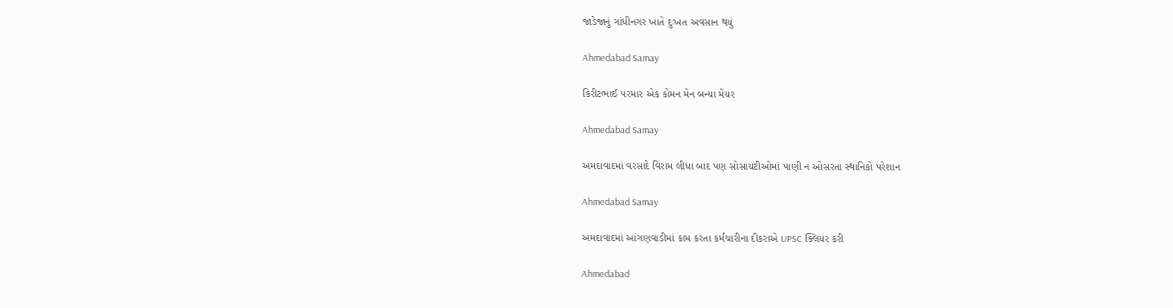જાડેજાનું ગાંધીનગર ખાતે દુઃખત અવસાન થયું

Ahmedabad Samay

કિરીટભાઈ પરમાર એક કોમન મેન બન્યા મેયર

Ahmedabad Samay

અમદાવાદમાં વરસાદે વિરામ લીધા બાદ પણ સોસાયટીઓમાં પાણી ન ઓસરતા સ્થાનિકો પરેશાન

Ahmedabad Samay

અમદાવાદમાં આંગણવાડીમાં કામ કરતા કર્મચારીના દીકરાએ UPSC ક્લિયર કરી

Ahmedabad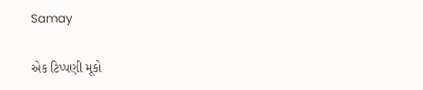Samay

એક ટિપ્પણી મૂકો